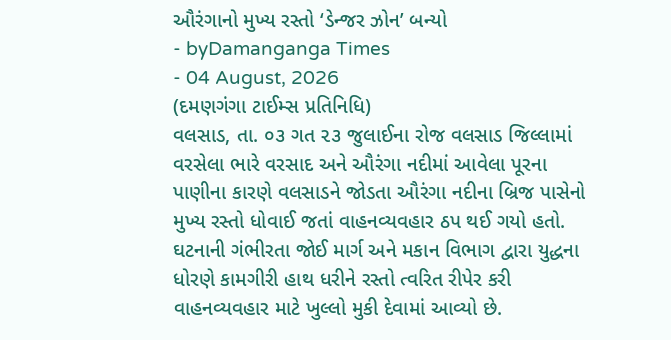ઔરંગાનો મુખ્ય રસ્તો ‘ડેન્જર ઝોન’ બન્યો
- byDamanganga Times
- 04 August, 2026
(દમણગંગા ટાઈમ્સ પ્રતિનિધિ)
વલસાડ, તા. ૦૩ ગત ૨૩ જુલાઈના રોજ વલસાડ જિલ્લામાં વરસેલા ભારે વરસાદ અને ઔરંગા નદીમાં આવેલા પૂરના પાણીના કારણે વલસાડને જોડતા ઔરંગા નદીના બ્રિજ પાસેનો મુખ્ય રસ્તો ધોવાઈ જતાં વાહનવ્યવહાર ઠપ થઈ ગયો હતો. ઘટનાની ગંભીરતા જોઈ માર્ગ અને મકાન વિભાગ દ્વારા યુદ્ધના ધોરણે કામગીરી હાથ ધરીને રસ્તો ત્વરિત રીપેર કરી વાહનવ્યવહાર માટે ખુલ્લો મુકી દેવામાં આવ્યો છે.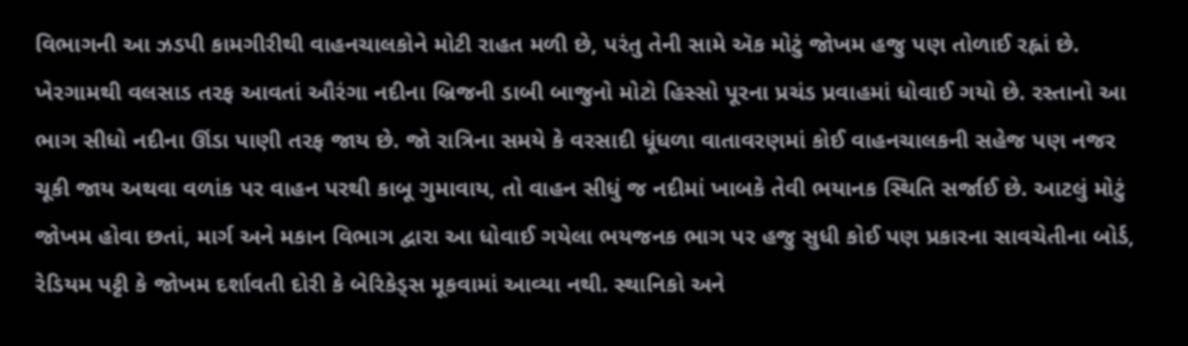વિભાગની આ ઝડપી કામગીરીથી વાહનચાલકોને મોટી રાહત મળી છે, પરંતુ તેની સામે ઍક મોટું જોખમ હજુ પણ તોળાઈ રહ્નાં છે. ખેરગામથી વલસાડ તરફ આવતાં ઔરંગા નદીના બ્રિજની ડાબી બાજુનો મોટો હિસ્સો પૂરના પ્રચંડ પ્રવાહમાં ધોવાઈ ગયો છે. રસ્તાનો આ ભાગ સીધો નદીના ઊંડા પાણી તરફ જાય છે. જો રાત્રિના સમયે કે વરસાદી ધૂંધળા વાતાવરણમાં કોઈ વાહનચાલકની સહેજ પણ નજર ચૂકી જાય અથવા વળાંક પર વાહન પરથી કાબૂ ગુમાવાય, તો વાહન સીધું જ નદીમાં ખાબકે તેવી ભયાનક સ્થિતિ સર્જાઈ છે. આટલું મોટું જોખમ હોવા છતાં, માર્ગ અને મકાન વિભાગ દ્વારા આ ધોવાઈ ગયેલા ભયજનક ભાગ પર હજુ સુધી કોઈ પણ પ્રકારના સાવચેતીના બોર્ડ, રેડિયમ પટ્ટી કે જોખમ દર્શાવતી દોરી કે બેરિકેડ્સ મૂકવામાં આવ્યા નથી. સ્થાનિકો અને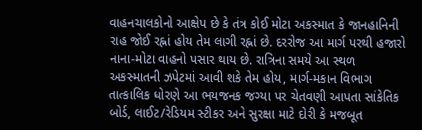વાહનચાલકોનો આક્ષેપ છે કે તંત્ર કોઈ મોટા અકસ્માત કે જાનહાનિની રાહ જોઈ રહ્નાં હોય તેમ લાગી રહ્નાં છે. દરરોજ આ માર્ગ પરથી હજારો નાના-મોટા વાહનો પસાર થાય છે. રાત્રિના સમયે આ સ્થળ અકસ્માતની ઝપેટમાં આવી શકે તેમ હોય, માર્ગ-મકાન વિભાગ તાત્કાલિક ધોરણે આ ભયજનક જગ્યા પર ચેતવણી આપતા સાંકેતિક બોર્ડ, લાઈટ/રેડિયમ સ્ટીકર અને સુરક્ષા માટે દોરી કે મજબૂત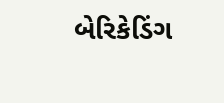બેરિકેડિંગ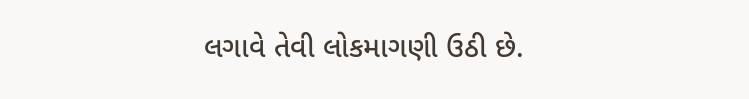લગાવે તેવી લોકમાગણી ઉઠી છે.